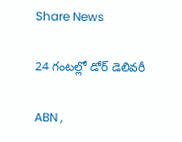Share News

24 గంటల్లో డోర్‌ డెలివరీ

ABN ,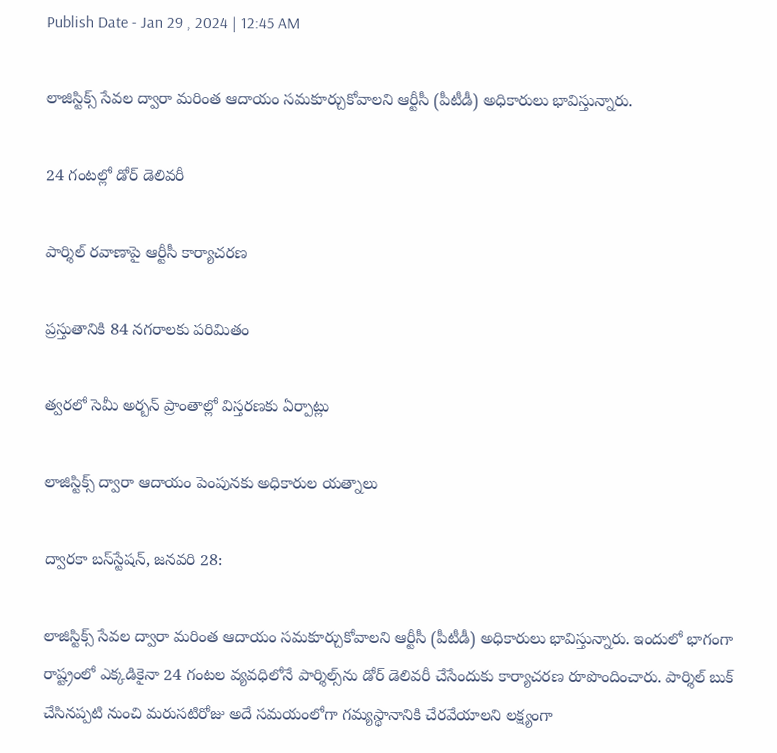Publish Date - Jan 29 , 2024 | 12:45 AM

లాజిస్టిక్స్‌ సేవల ద్వారా మరింత ఆదాయం సమకూర్చుకోవాలని ఆర్టీసీ (పీటీడీ) అధికారులు భావిస్తున్నారు.

24 గంటల్లో డోర్‌ డెలివరీ

పార్శిల్ రవాణాపై ఆర్టీసీ కార్యాచరణ

ప్రస్తుతానికి 84 నగరాలకు పరిమితం

త్వరలో సెమీ అర్బన్‌ ప్రాంతాల్లో విస్తరణకు ఏర్పాట్లు

లాజిస్టిక్స్‌ ద్వారా ఆదాయం పెంపునకు అధికారుల యత్నాలు

ద్వారకా బస్‌స్టేషన్‌, జనవరి 28:

లాజిస్టిక్స్‌ సేవల ద్వారా మరింత ఆదాయం సమకూర్చుకోవాలని ఆర్టీసీ (పీటీడీ) అధికారులు భావిస్తున్నారు. ఇందులో భాగంగా రాష్ట్రంలో ఎక్కడికైనా 24 గంటల వ్యవధిలోనే పార్శిల్స్‌ను డోర్‌ డెలివరీ చేసేందుకు కార్యాచరణ రూపొందించారు. పార్శిల్‌ బుక్‌ చేసినప్పటి నుంచి మరుసటిరోజు అదే సమయంలోగా గమ్యస్థానానికి చేరవేయాలని లక్ష్యంగా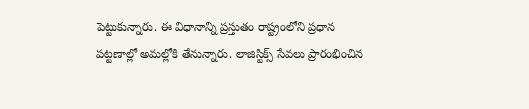పెట్టుకున్నారు. ఈ విధానాన్ని ప్రస్తుతం రాష్ట్రంలోని ప్రధాన పట్టణాల్లో అమల్లోకి తేనున్నారు. లాజిస్టిక్స్‌ సేవలు ప్రారంభించిన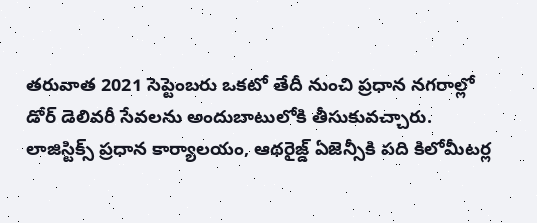తరువాత 2021 సెప్టెంబరు ఒకటో తేదీ నుంచి ప్రధాన నగరాల్లో డోర్‌ డెలివరీ సేవలను అందుబాటులోకి తీసుకువచ్చారు. లాజిస్టిక్స్‌ ప్రధాన కార్యాలయం, ఆథరైజ్డ్‌ ఏజెన్సీకి పది కిలోమీటర్ల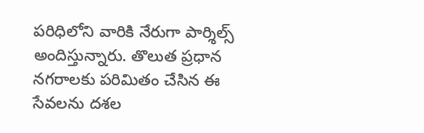పరిధిలోని వారికి నేరుగా పార్శిల్స్‌ అందిస్తున్నారు. తొలుత ప్రధాన నగరాలకు పరిమితం చేసిన ఈ సేవలను దశల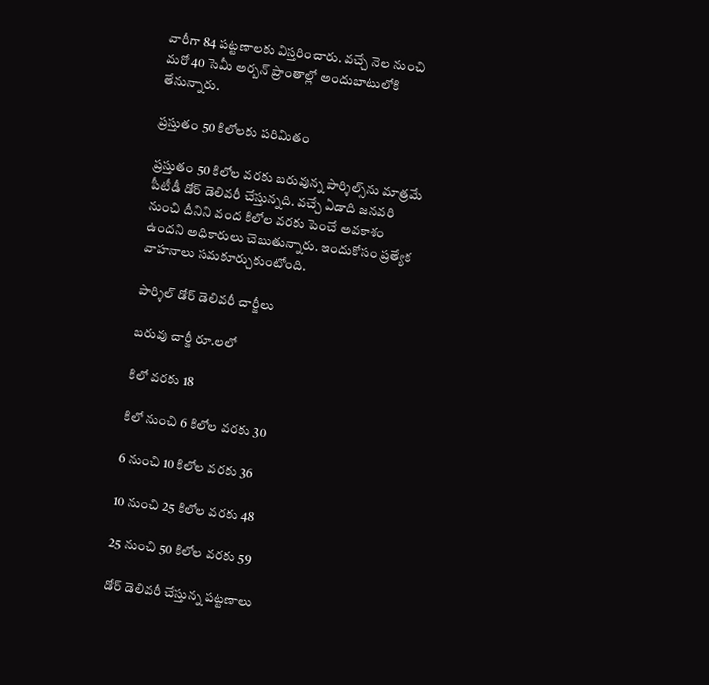వారీగా 84 పట్టణాలకు విస్తరించారు. వచ్చే నెల నుంచి మరో 40 సెమీ అర్బన్‌ ప్రాంతాల్లో అందుబాటులోకి తేనున్నారు.

ప్రస్తుతం 50 కిలోలకు పరిమితం

ప్రస్తుతం 50 కిలోల వరకు బరువున్న పార్శిల్స్‌ను మాత్రమే పీటీడీ డోర్‌ డెలివరీ చేస్తున్నది. వచ్చే ఏడాది జనవరి నుంచి దీనిని వంద కిలోల వరకు పెంచే అవకాశం ఉందని అధికారులు చెబుతున్నారు. ఇందుకోసం ప్రత్యేక వాహనాలు సమకూర్చుకుంటోంది.

పార్శిల్‌ డోర్‌ డెలివరీ చార్జీలు

బరువు చార్జీ రూ.లలో

కిలో వరకు 18

కిలో నుంచి 6 కిలోల వరకు 30

6 నుంచి 10 కిలోల వరకు 36

10 నుంచి 25 కిలోల వరకు 48

25 నుంచి 50 కిలోల వరకు 59

డోర్‌ డెలివరీ చేస్తున్న పట్టణాలు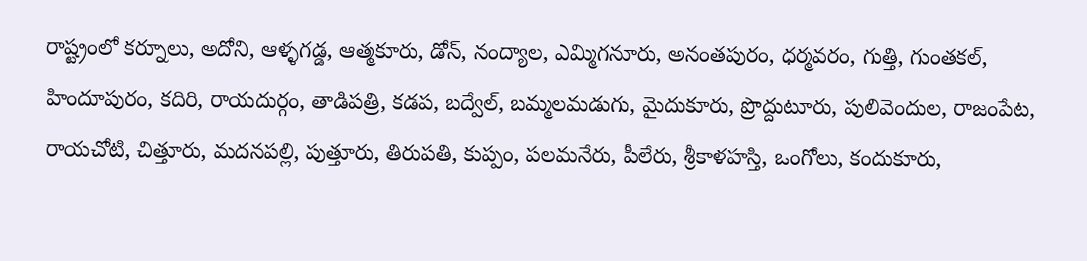రాష్ట్రంలో కర్నూలు, అదోని, ఆళ్ళగడ్డ, ఆత్మకూరు, డోన్‌, నంద్యాల, ఎమ్మిగనూరు, అనంతపురం, ధర్మవరం, గుత్తి, గుంతకల్‌, హిందూపురం, కదిరి, రాయదుర్గం, తాడిపత్రి, కడప, బద్వేల్‌, బమ్మలమడుగు, మైదుకూరు, ప్రొద్దుటూరు, పులివెందుల, రాజంపేట, రాయచోటి, చిత్తూరు, మదనపల్లి, పుత్తూరు, తిరుపతి, కుప్పం, పలమనేరు, పీలేరు, శ్రీకాళహస్తి, ఒంగోలు, కందుకూరు,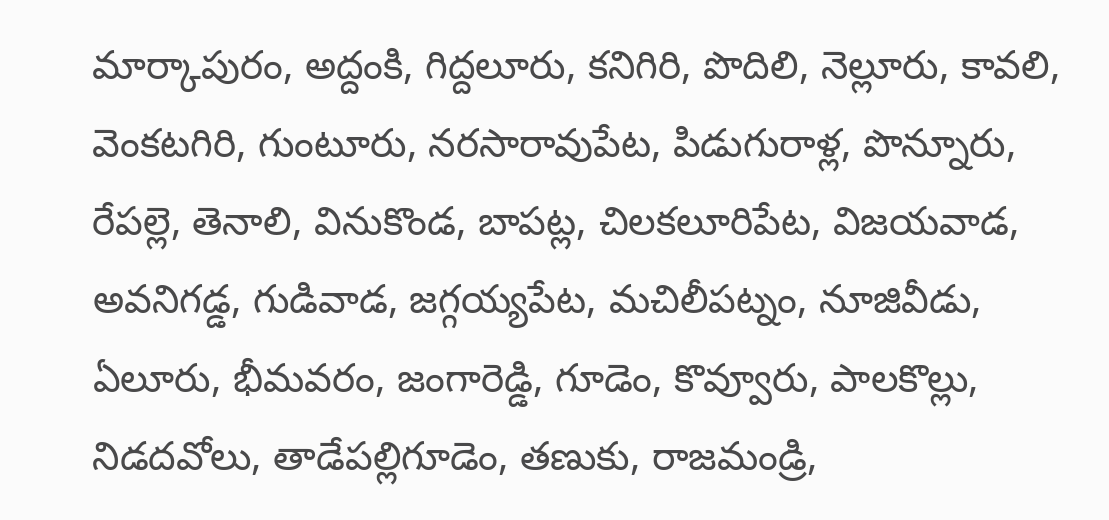మార్కాపురం, అద్దంకి, గిద్దలూరు, కనిగిరి, పొదిలి, నెల్లూరు, కావలి, వెంకటగిరి, గుంటూరు, నరసారావుపేట, పిడుగురాళ్ల, పొన్నూరు, రేపల్లె, తెనాలి, వినుకొండ, బాపట్ల, చిలకలూరిపేట, విజయవాడ, అవనిగడ్డ, గుడివాడ, జగ్గయ్యపేట, మచిలీపట్నం, నూజివీడు, ఏలూరు, భీమవరం, జంగారెడ్డి, గూడెం, కొవ్వూరు, పాలకొల్లు, నిడదవోలు, తాడేపల్లిగూడెం, తణుకు, రాజమండ్రి,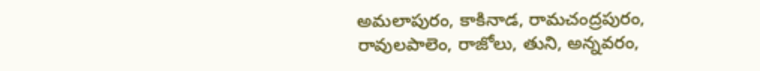అమలాపురం, కాకినాడ, రామచంద్రపురం, రావులపాలెం, రాజోలు, తుని, అన్నవరం,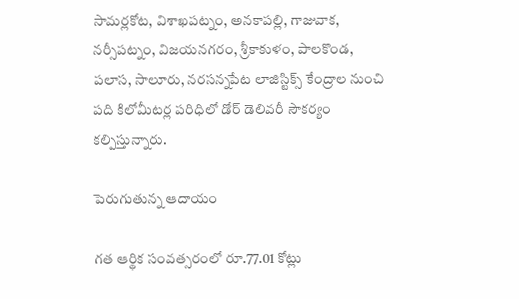సామర్లకోట, విశాఖపట్నం, అనకాపల్లి, గాజువాక, నర్సీపట్నం, విజయనగరం, శ్రీకాకుళం, పాలకొండ, పలాస, సాలూరు, నరసన్నపేట లాజిస్టిక్స్‌ కేంద్రాల నుంచి పది కిలోమీటర్ల పరిధిలో డోర్‌ డెలివరీ సౌకర్యం కల్పిస్తున్నారు.

పెరుగుతున్న ఆదాయం

గత ఆర్థిక సంవత్సరంలో రూ.77.01 కోట్లు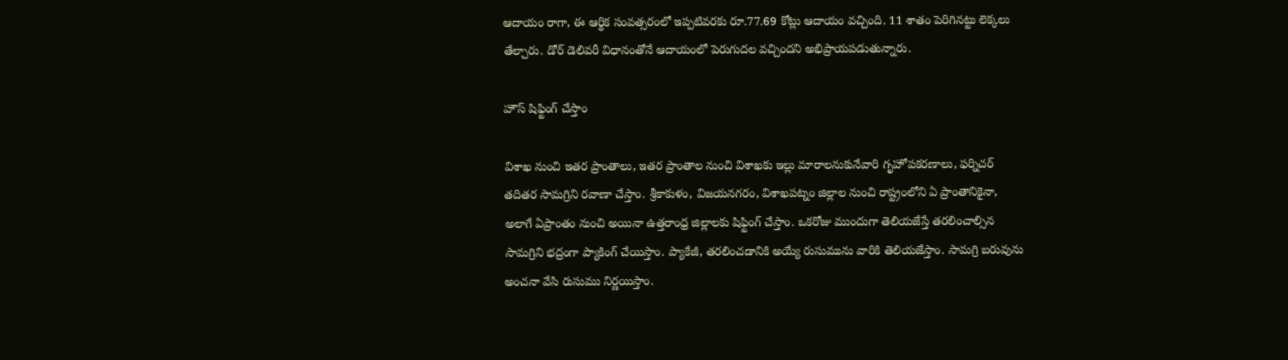ఆదాయం రాగా, ఈ ఆర్థిక సంవత్సరంలో ఇప్పటివరకు రూ.77.69 కోట్లు ఆదాయం వచ్చింది. 11 శాతం పెరిగినట్టు లెక్కలు తేల్చారు. డోర్‌ డెలివరీ విధానంతోనే ఆదాయంలో పెరుగుదల వచ్చిందని అభిప్రాయపడుతున్నారు.

హౌస్‌ షిఫ్టింగ్‌ చేస్తాం

విశాఖ నుంచి ఇతర ప్రాంతాలు, ఇతర ప్రాంతాల నుంచి విశాఖకు ఇల్లు మారాలనుకునేవారి గృహోపకరణాలు, ఫర్నిచర్‌ తదితర సామగ్రిని రవాణా చేస్తాం. శ్రీకాకుళం, విజయనగరం, విశాఖపట్నం జిల్లాల నుంచి రాష్ట్రంలోని ఏ ప్రాంతానికైనా, అలాగే ఏప్రాంతం నుంచి అయినా ఉత్తరాంధ్ర జిల్లాలకు షిఫ్టింగ్‌ చేస్తాం. ఒకరోజు ముందుగా తెలియజేస్తే తరలించాల్సిన సామగ్రిని భద్రంగా ప్యాకింగ్‌ చేయిస్తాం. ప్యాకేజీ, తరలించడానికి అయ్యే రుసుమును వారికి తెలియజేస్తాం. సామగ్రి బరువును అంచనా వేసి రుసుము నిర్ణయిస్తాం.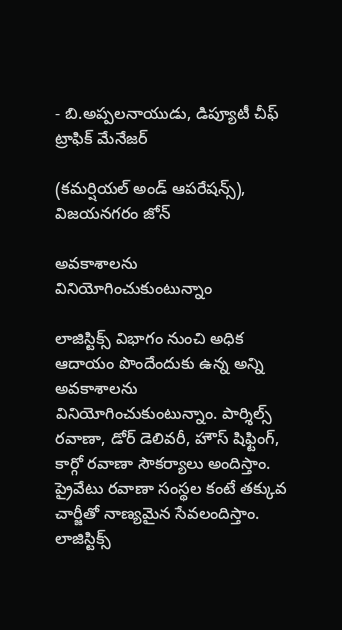- బి.అప్పలనాయుడు, డిప్యూటీ చీఫ్‌ ట్రాఫిక్‌ మేనేజర్‌

(కమర్షియల్‌ అండ్‌ ఆపరేషన్స్‌), విజయనగరం జోన్‌

అవకాశాలను వినియోగించుకుంటున్నాం

లాజిస్టిక్స్‌ విభాగం నుంచి అధిక ఆదాయం పొందేందుకు ఉన్న అన్ని అవకాశాలను వినియోగించుకుంటున్నాం. పార్శిల్స్‌ రవాణా, డోర్‌ డెలివరీ, హౌస్‌ షిఫ్టింగ్‌, కార్గో రవాణా సౌకర్యాలు అందిస్తాం. ప్రైవేటు రవాణా సంస్థల కంటే తక్కువ చార్జీతో నాణ్యమైన సేవలందిస్తాం. లాజిస్టిక్స్‌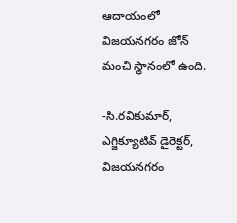ఆదాయంలో విజయనగరం జోన్‌ మంచి స్థానంలో ఉంది.

-సి.రవికుమార్‌, ఎగ్జిక్యూటివ్‌ డైరెక్టర్‌, విజయనగరం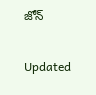జోన్‌

Updated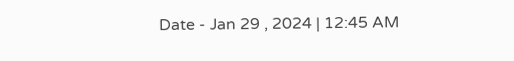Date - Jan 29 , 2024 | 12:45 AM